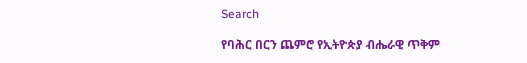Search

የባሕር በርን ጨምሮ የኢትዮጵያ ብሔራዊ ጥቅም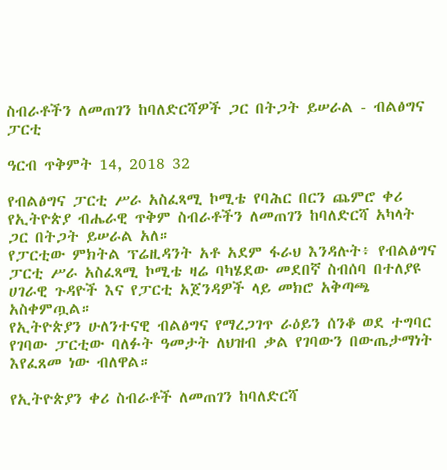ስብራቶችን ለመጠገን ከባለድርሻዎች ጋር በትጋት ይሠራል - ብልፅግና ፓርቲ

ዓርብ ጥቅምት 14, 2018 32

የብልፅግና ፓርቲ ሥራ አስፈጻሚ ኮሚቴ የባሕር በርን ጨምሮ ቀሪ የኢትዮጵያ ብሔራዊ ጥቅም ስብራቶችን ለመጠገን ከባለድርሻ አካላት ጋር በትጋት ይሠራል አለ።
የፓርቲው ምክትል ፕሬዚዳንት አቶ አደም ፋራህ እንዳሉት፥ የብልፅግና ፓርቲ ሥራ አስፈጻሚ ኮሚቴ ዛሬ ባካሄደው መደበኛ ስብሰባ በተለያዩ ሀገራዊ ጉዳዮች እና የፓርቲ አጀንዳዎች ላይ መክሮ አቅጣጫ አስቀምጧል።
የኢትዮጵያን ሁለንተናዊ ብልፅግና የማረጋገጥ ራዕይን ሰንቆ ወደ ተግባር የገባው ፓርቲው ባለፉት ዓመታት ለህዝብ ቃል የገባውን በውጤታማነት እየፈጸመ ነው ብለዋል።

የኢትዮጵያን ቀሪ ስብራቶች ለመጠገን ከባለድርሻ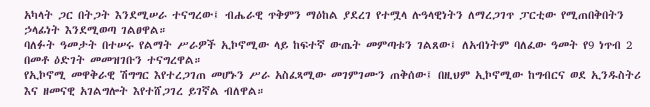አካላት ጋር በትጋት እንደሚሠራ ተናግረው፤ ብሔራዊ ጥቅምን ማዕከል ያደረገ የተሟላ ሉዓላዊነትን ለማረጋገጥ ፓርቲው የሚጠበቅበትን ኃላፊነት እንደሚወጣ ገልፀዋል።
ባለፉት ዓመታት በተሠሩ የልማት ሥራዎች ኢኮኖሚው ላይ ከፍተኛ ውጤት መምጣቱን ገልጸው፤ ለአብነትም ባለፈው ዓመት የ9 ነጥብ 2 በመቶ ዕድገት መመዝገቡን ተናግረዋል።
የኢኮኖሚ መዋቅራዊ ሽግግር እየተረጋገጠ መሆኑን ሥራ አስፈጻሚው መገምገሙን ጠቅሰው፤ በዚህም ኢኮኖሚው ከግብርና ወደ ኢንዱስትሪ እና ዘመናዊ አገልግሎት እየተሸጋገረ ይገኛል ብለዋል።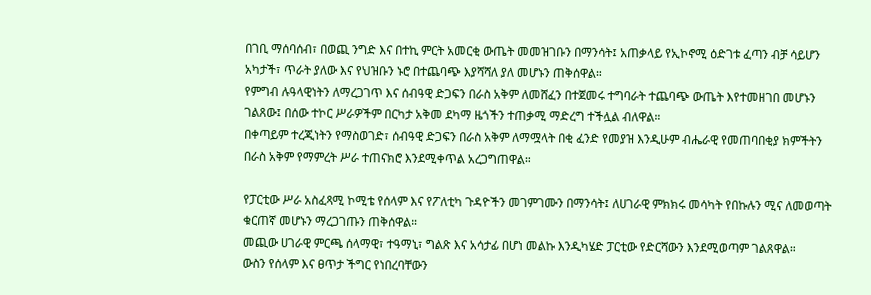በገቢ ማሰባሰብ፣ በወጪ ንግድ እና በተኪ ምርት አመርቂ ውጤት መመዝገቡን በማንሳት፤ አጠቃላይ የኢኮኖሚ ዕድገቱ ፈጣን ብቻ ሳይሆን አካታች፣ ጥራት ያለው እና የህዝቡን ኑሮ በተጨባጭ እያሻሻለ ያለ መሆኑን ጠቅሰዋል።
የምግብ ሉዓላዊነትን ለማረጋገጥ እና ሰብዓዊ ድጋፍን በራስ አቅም ለመሸፈን በተጀመሩ ተግባራት ተጨባጭ ውጤት እየተመዘገበ መሆኑን ገልጸው፤ በሰው ተኮር ሥራዎችም በርካታ አቅመ ደካማ ዜጎችን ተጠቃሚ ማድረግ ተችሏል ብለዋል።
በቀጣይም ተረጂነትን የማስወገድ፣ ሰብዓዊ ድጋፍን በራስ አቅም ለማሟላት በቂ ፈንድ የመያዝ እንዲሁም ብሔራዊ የመጠባበቂያ ክምችትን በራስ አቅም የማምረት ሥራ ተጠናክሮ እንደሚቀጥል አረጋግጠዋል።

የፓርቲው ሥራ አስፈጻሚ ኮሚቴ የሰላም እና የፖለቲካ ጉዳዮችን መገምገሙን በማንሳት፤ ለሀገራዊ ምክክሩ መሳካት የበኩሉን ሚና ለመወጣት ቁርጠኛ መሆኑን ማረጋገጡን ጠቅሰዋል።
መጪው ሀገራዊ ምርጫ ሰላማዊ፣ ተዓማኒ፣ ግልጽ እና አሳታፊ በሆነ መልኩ እንዲካሄድ ፓርቲው የድርሻውን እንደሚወጣም ገልጸዋል።
ውስን የሰላም እና ፀጥታ ችግር የነበረባቸውን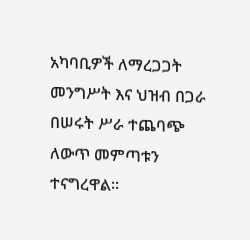አካባቢዎች ለማረጋጋት መንግሥት እና ህዝብ በጋራ በሠሩት ሥራ ተጨባጭ ለውጥ መምጣቱን ተናግረዋል።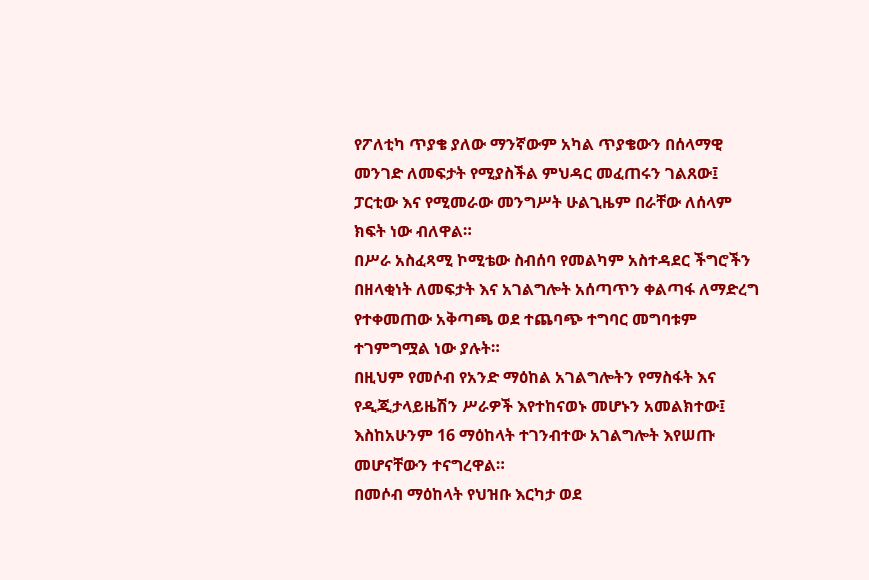የፖለቲካ ጥያቄ ያለው ማንኛውም አካል ጥያቄውን በሰላማዊ መንገድ ለመፍታት የሚያስችል ምህዳር መፈጠሩን ገልጸው፤ ፓርቲው እና የሚመራው መንግሥት ሁልጊዜም በራቸው ለሰላም ክፍት ነው ብለዋል።
በሥራ አስፈጻሚ ኮሚቴው ስብሰባ የመልካም አስተዳደር ችግሮችን በዘላቂነት ለመፍታት እና አገልግሎት አሰጣጥን ቀልጣፋ ለማድረግ የተቀመጠው አቅጣጫ ወደ ተጨባጭ ተግባር መግባቱም ተገምግሟል ነው ያሉት።
በዚህም የመሶብ የአንድ ማዕከል አገልግሎትን የማስፋት እና የዲጂታላይዜሽን ሥራዎች እየተከናወኑ መሆኑን አመልክተው፤ እስከአሁንም 16 ማዕከላት ተገንብተው አገልግሎት እየሠጡ መሆናቸውን ተናግረዋል።
በመሶብ ማዕከላት የህዝቡ እርካታ ወደ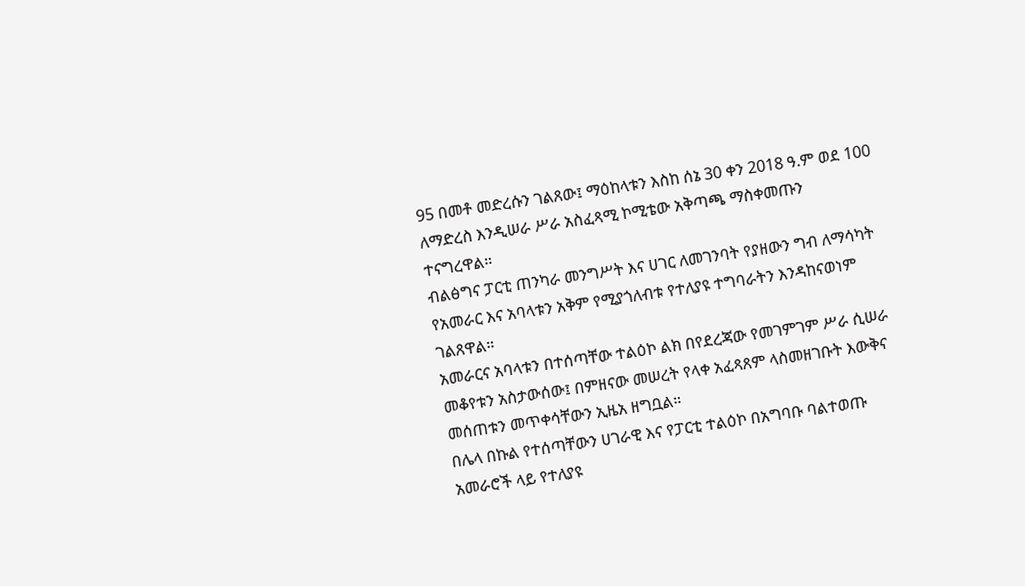95 በመቶ መድረሱን ገልጸው፤ ማዕከላቱን እስከ ሰኔ 30 ቀን 2018 ዓ.ም ወደ 100 ለማድረስ እንዲሠራ ሥራ አስፈጻሚ ኮሚቴው አቅጣጫ ማስቀመጡን ተናግረዋል።
ብልፅግና ፓርቲ ጠንካራ መንግሥት እና ሀገር ለመገንባት የያዘውን ግብ ለማሳካት የአመራር እና አባላቱን አቅም የሚያጎለብቱ የተለያዩ ተግባራትን እንዳከናወነም ገልጸዋል።
አመራርና አባላቱን በተሰጣቸው ተልዕኮ ልክ በየደረጃው የመገምገም ሥራ ሲሠራ መቆየቱን አስታውሰው፤ በምዘናው መሠረት የላቀ አፈጻጸም ላስመዘገቡት እውቅና መሰጠቱን መጥቀሳቸውን ኢዜአ ዘግቧል።
በሌላ በኩል የተሰጣቸውን ሀገራዊ እና የፓርቲ ተልዕኮ በአግባቡ ባልተወጡ አመራሮች ላይ የተለያዩ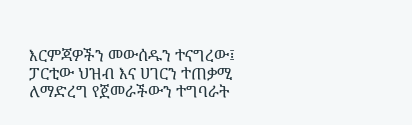እርምጃዎችን መውሰዱን ተናግረው፤ ፓርቲው ህዝብ እና ሀገርን ተጠቃሚ ለማድረግ የጀመራችውን ተግባራት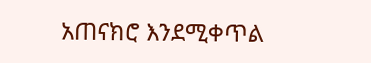አጠናክሮ እንደሚቀጥል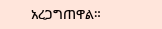አረጋግጠዋል።